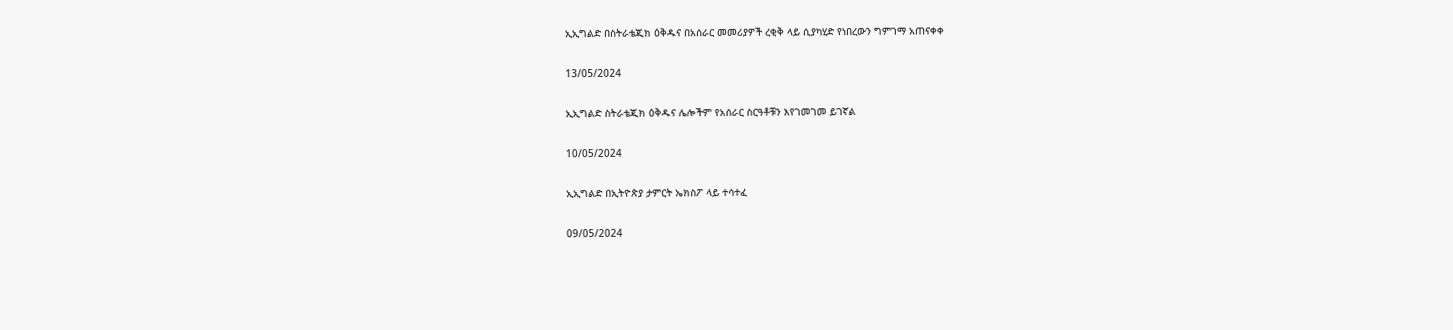ኢኢግልድ በስትራቴጂክ ዕቅዱና በአሰራር መመሪያዎች ረቂቅ ላይ ሲያካሂድ የነበረውን ግምገማ አጠናቀቀ

13/05/2024

ኢኢግልድ ስትራቴጂክ ዕቅዱና ሌሎችም የአሰራር ስርዓቶቹን እየገመገመ ይገኛል

10/05/2024

ኢኢግልድ በኢትዮጵያ ታምርት ኤክስፖ ላይ ተሳተፈ

09/05/2024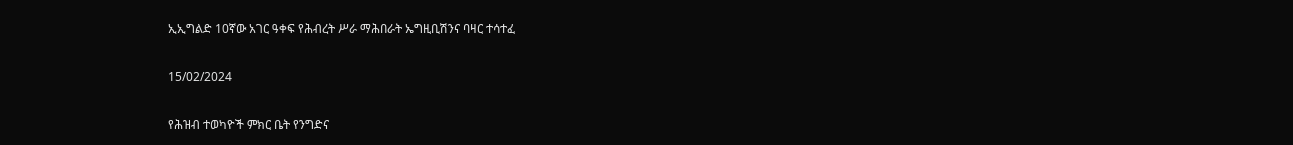ኢኢግልድ 10ኛው አገር ዓቀፍ የሕብረት ሥራ ማሕበራት ኤግዚቢሽንና ባዛር ተሳተፈ

15/02/2024

የሕዝብ ተወካዮች ምክር ቤት የንግድና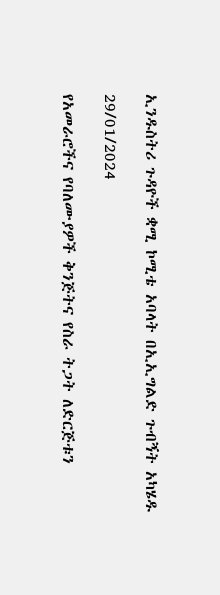ኢንዱስትሪ ጉዳዮች ቋሚ ኮሚቴ አባላት በኢኢግልድ ጉብኝት አካሄዱ

29/01/2024

የአመራሮችና የባለሙያዎች ቅንጅትና የስራ ትጋት ለድርጅቱን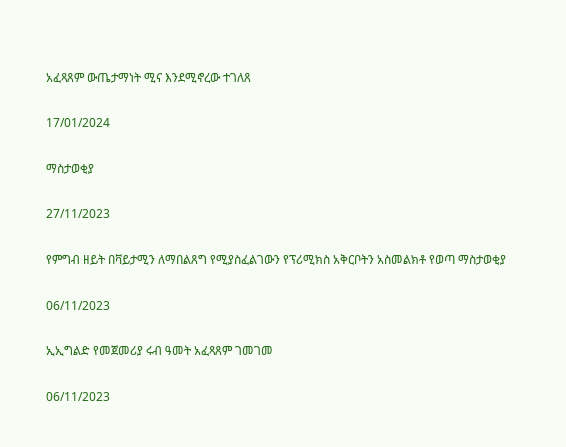አፈጻጸም ውጤታማነት ሚና እንደሚኖረው ተገለጸ

17/01/2024

ማስታወቂያ

27/11/2023

የምግብ ዘይት በቫይታሚን ለማበልጸግ የሚያስፈልገውን የፕሪሚክስ አቅርቦትን አስመልክቶ የወጣ ማስታወቂያ

06/11/2023

ኢኢግልድ የመጀመሪያ ሩብ ዓመት አፈጻጸም ገመገመ

06/11/2023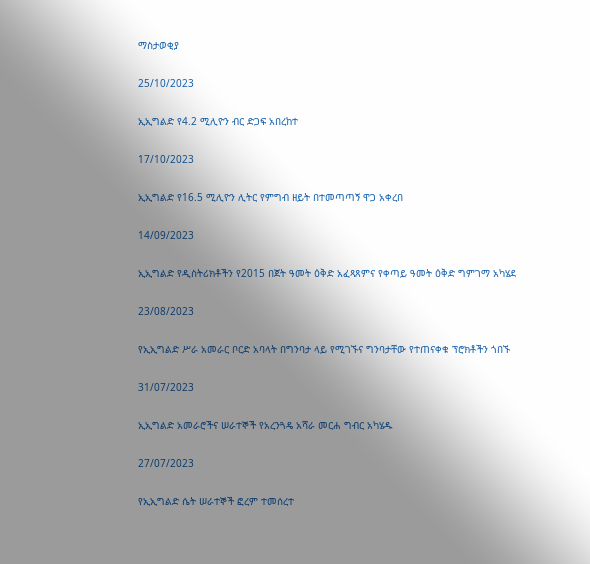ማስታወቂያ

25/10/2023

ኢኢግልድ የ4.2 ሚሊዮን ብር ድጋፍ አበረከተ

17/10/2023

ኢኢግልድ የ16.5 ሚሊዮን ሊትር የምግብ ዘይት በተመጣጣኝ ዋጋ አቀረበ

14/09/2023

ኢኢግልድ የዲስትሪክቶችን የ2015 በጀት ዓመት ዕቅድ አፈጻጸምና የቀጣይ ዓመት ዕቅድ ግምገማ አካሄደ

23/08/2023

የኢኢግልድ ሥራ አመራር ቦርድ አባላት በግንባታ ላይ የሚገኙና ግንባታቸው የተጠናቀቁ ፕሮክቶችን ጎበኙ

31/07/2023

ኢኢግልድ አመራሮችና ሠራተኞች የአረንጓዴ አሻራ መርሐ ግብር አካሄዱ

27/07/2023

የኢኢግልድ ሴት ሠራተኞች ፎረም ተመሰረተ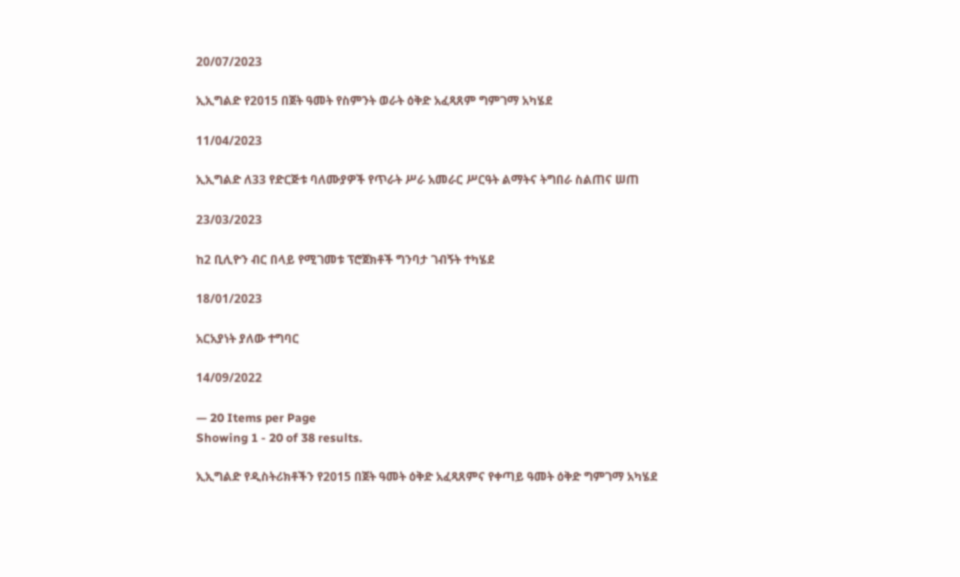20/07/2023

ኢኢግልድ የ2015 በጀት ዓመት የስምንት ወራት ዕቅድ አፈጻጸም ግምገማ አካሄደ

11/04/2023

ኢኢግልድ ለ33 የድርጅቱ ባለሙያዎች የጥራት ሥራ አመራር ሥርዓት ልማትና ትግበራ ስልጠና ሠጠ

23/03/2023

ከ2 ቢሊዮን ብር በላይ የሚገመቱ ፕሮጀክቶች ግንባታ ገብኝት ተካሄደ

18/01/2023

አርአያነት ያለው ተግባር

14/09/2022

— 20 Items per Page
Showing 1 - 20 of 38 results.

ኢኢግልድ የዲስትሪክቶችን የ2015 በጀት ዓመት ዕቅድ አፈጻጸምና የቀጣይ ዓመት ዕቅድ ግምገማ አካሄደ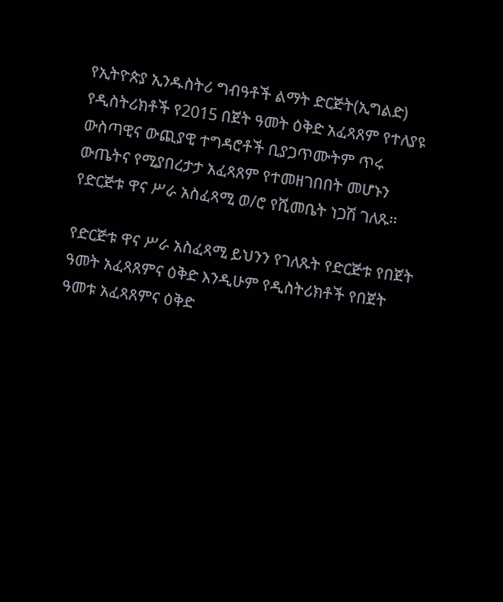የኢትዮጵያ ኢንዱስትሪ ግብዓቶች ልማት ድርጅት(ኢግልድ) የዲስትሪክቶች የ2015 በጀት ዓመት ዕቅድ አፈጻጸም የተለያዩ ውስጣዊና ውጪያዊ ተግዳሮቶች ቢያጋጥሙትም ጥሩ ውጤትና የሚያበረታታ አፈጻጸም የተመዘገበበት መሆኑን የድርጅቱ ዋና ሥራ አስፈጻሚ ወ/ሮ የሺመቤት ነጋሽ ገለጹ፡፡

የድርጅቱ ዋና ሥራ አስፈጻሚ ይህንን የገለጹት የድርጅቱ የበጀት ዓመት አፈጻጸምና ዕቅድ እንዲሁም የዲስትሪክቶች የበጀት ዓመቱ አፈጻጸምና ዕቅድ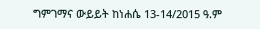ግምገማና ውይይት ከነሐሴ 13-14/2015 ዓ.ም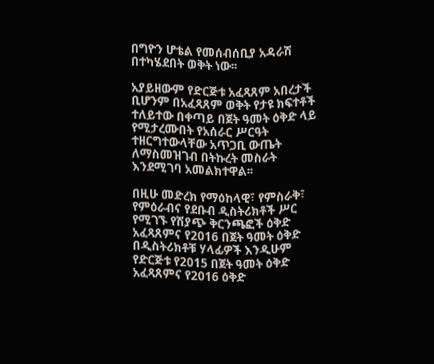በግዮን ሆቴል የመሰብሰቢያ አዳራሽ በተካሄደበት ወቅት ነው፡፡

አያይዘውም የድርጅቱ አፈጻጸም አበረታች ቢሆንም በአፈጻጸም ወቅት የታዩ ክፍተቶች ተለይተው በቀጣይ በጀት ዓመት ዕቅድ ላይ የሚታረሙበት የአሰራር ሥርዓት ተዘርግተውላቸው አጥጋቢ ውጤት ለማስመዝገብ በትኩረት መስራት እንደሚገባ አመልክተዋል፡፡

በዚሁ መድረክ የማዕከላዊ፣ የምስራቅ፣ የምዕራብና የደቡብ ዲስትሪክቶች ሥር የሚገኙ የሽያጭ ቅርንጫፎች ዕቅድ አፈጻጸምና የ2016 በጀት ዓመት ዕቅድ በዲስትሪክቶቹ ሃላፊዎች እንዲሁም የድርጅቱ የ2015 በጀት ዓመት ዕቅድ አፈጻጸምና የ2016 ዕቅድ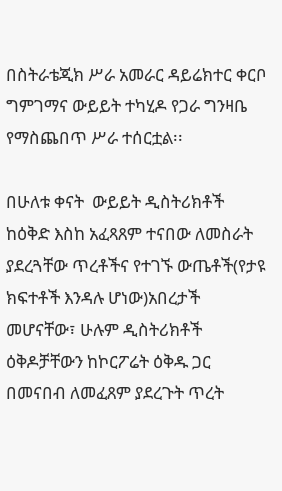በስትራቴጂክ ሥራ አመራር ዳይሬክተር ቀርቦ ግምገማና ውይይት ተካሂዶ የጋራ ግንዛቤ የማስጨበጥ ሥራ ተሰርቷል፡፡

በሁለቱ ቀናት  ውይይት ዲስትሪክቶች ከዕቅድ እስከ አፈጻጸም ተናበው ለመስራት ያደረጓቸው ጥረቶችና የተገኙ ውጤቶች(የታዩ ክፍተቶች እንዳሉ ሆነው)አበረታች መሆናቸው፣ ሁሉም ዲስትሪክቶች ዕቅዶቻቸውን ከኮርፖሬት ዕቅዱ ጋር በመናበብ ለመፈጸም ያደረጉት ጥረት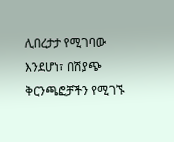ሊበረታታ የሚገባው እንደሆነ፣ በሽያጭ ቅርንጫፎቻችን የሚገኙ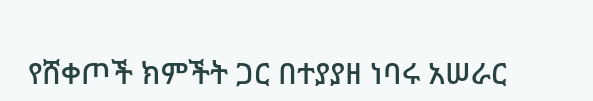የሸቀጦች ክምችት ጋር በተያያዘ ነባሩ አሠራር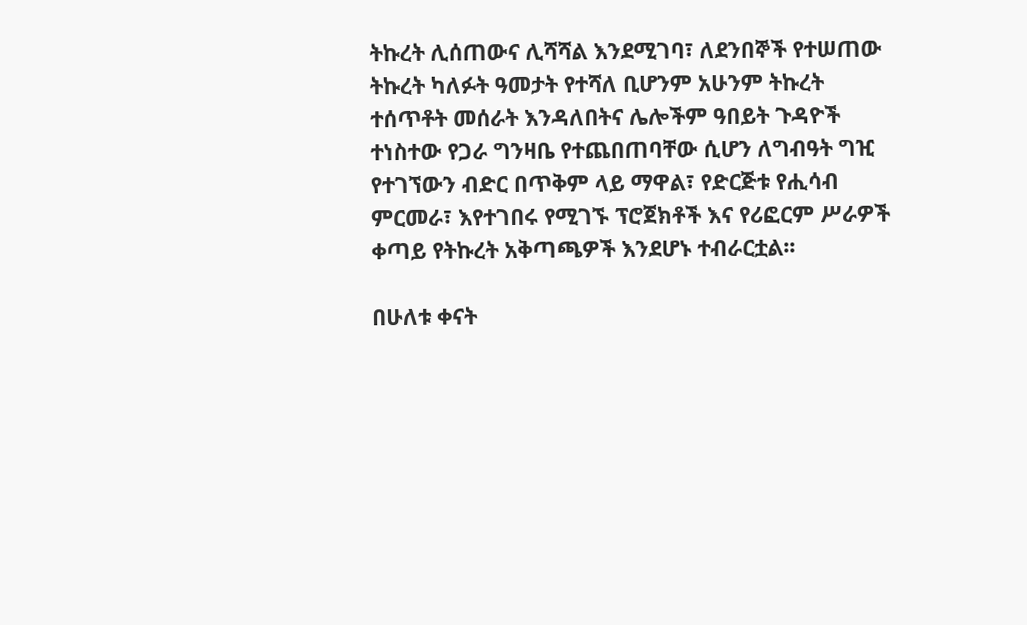ትኩረት ሊሰጠውና ሊሻሻል እንደሚገባ፣ ለደንበኞች የተሠጠው ትኩረት ካለፉት ዓመታት የተሻለ ቢሆንም አሁንም ትኩረት ተሰጥቶት መሰራት እንዳለበትና ሌሎችም ዓበይት ጉዳዮች ተነስተው የጋራ ግንዛቤ የተጨበጠባቸው ሲሆን ለግብዓት ግዢ የተገኘውን ብድር በጥቅም ላይ ማዋል፣ የድርጅቱ የሒሳብ ምርመራ፣ እየተገበሩ የሚገኙ ፕሮጀክቶች እና የሪፎርም ሥራዎች ቀጣይ የትኩረት አቅጣጫዎች እንደሆኑ ተብራርቷል፡፡

በሁለቱ ቀናት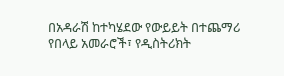በአዳራሽ ከተካሄደው የውይይት በተጨማሪ የበላይ አመራሮች፣ የዲስትሪክት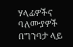ሃላፊዎችና ባለሙያዎች በግንባታ ላይ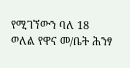የሚገኘውን ባለ 18 ወለል የዋና መ/ቤት ሕንፃ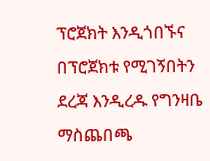ፕሮጀክት እንዲጎበኙና በፕሮጀክቱ የሚገኝበትን ደረጃ እንዲረዱ የግንዛቤ ማስጨበጫ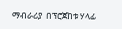ማብራሪያ  በፕሮጀከቱ ሃላፊ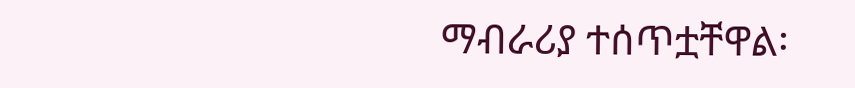ማብራሪያ ተሰጥቷቸዋል፡